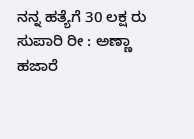ನನ್ನ ಹತ್ಯೆಗೆ 30 ಲಕ್ಷ ರು ಸುಪಾರಿ ರೀ : ಅಣ್ಣಾ ಹಜಾರೆ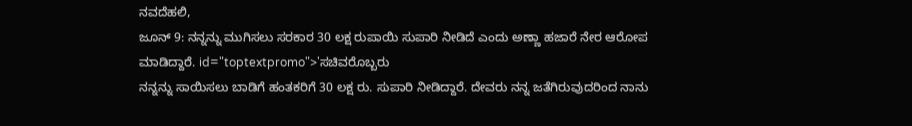ನವದೆಹಲಿ,
ಜೂನ್ 9: ನನ್ನನ್ನು ಮುಗಿಸಲು ಸರಕಾರ 30 ಲಕ್ಷ ರುಪಾಯಿ ಸುಪಾರಿ ನೀಡಿದೆ ಎಂದು ಅಣ್ಣಾ ಹಜಾರೆ ನೇರ ಆರೋಪ ಮಾಡಿದ್ದಾರೆ. id="toptextpromo">'ಸಚಿವರೊಬ್ಬರು
ನನ್ನನ್ನು ಸಾಯಿಸಲು ಬಾಡಿಗೆ ಹಂತಕರಿಗೆ 30 ಲಕ್ಷ ರು. ಸುಪಾರಿ ನೀಡಿದ್ದಾರೆ. ದೇವರು ನನ್ನ ಜತೆಗಿರುವುದರಿಂದ ನಾನು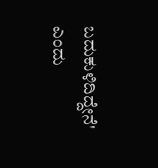ಬದುಕುಳಿದಿದ್ದೇನೆ' ಎಂದು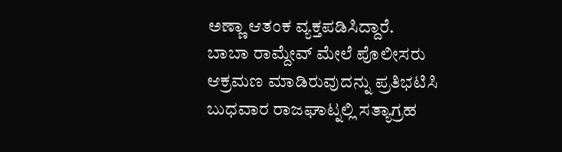ಅಣ್ಣಾ ಆತಂಕ ವ್ಯಕ್ತಪಡಿಸಿದ್ದಾರೆ. ಬಾಬಾ ರಾಮ್ದೇವ್ ಮೇಲೆ ಪೊಲೀಸರು ಆಕ್ರಮಣ ಮಾಡಿರುವುದನ್ನು ಪ್ರತಿಭಟಿಸಿ ಬುಧವಾರ ರಾಜಘಾಟ್ನಲ್ಲಿ ಸತ್ಯಾಗ್ರಹ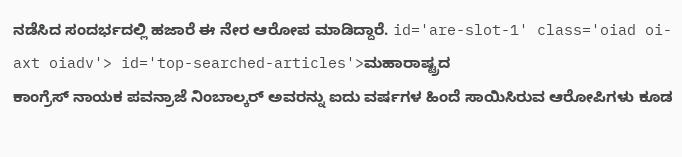ನಡೆಸಿದ ಸಂದರ್ಭದಲ್ಲಿ ಹಜಾರೆ ಈ ನೇರ ಆರೋಪ ಮಾಡಿದ್ದಾರೆ. id='are-slot-1' class='oiad oi-axt oiadv'> id='top-searched-articles'>ಮಹಾರಾಷ್ಟ್ರದ
ಕಾಂಗ್ರೆಸ್ ನಾಯಕ ಪವನ್ರಾಜೆ ನಿಂಬಾಲ್ಕರ್ ಅವರನ್ನು ಐದು ವರ್ಷಗಳ ಹಿಂದೆ ಸಾಯಿಸಿರುವ ಆರೋಪಿಗಳು ಕೂಡ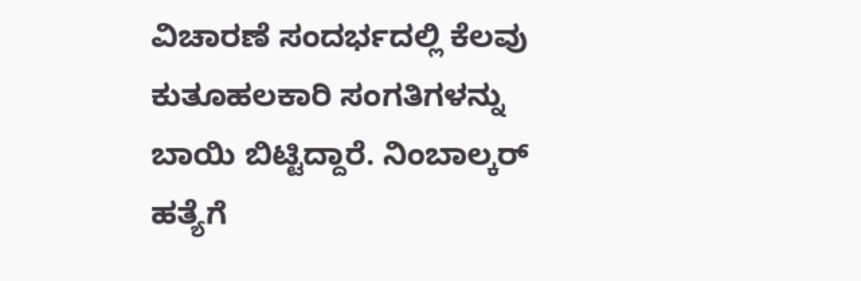ವಿಚಾರಣೆ ಸಂದರ್ಭದಲ್ಲಿ ಕೆಲವು ಕುತೂಹಲಕಾರಿ ಸಂಗತಿಗಳನ್ನು ಬಾಯಿ ಬಿಟ್ಟಿದ್ದಾರೆ. ನಿಂಬಾಲ್ಕರ್ ಹತ್ಯೆಗೆ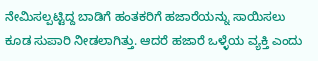ನೇಮಿಸಲ್ಪಟ್ಟಿದ್ದ ಬಾಡಿಗೆ ಹಂತಕರಿಗೆ ಹಜಾರೆಯನ್ನು ಸಾಯಿಸಲು ಕೂಡ ಸುಪಾರಿ ನೀಡಲಾಗಿತ್ತು. ಆದರೆ ಹಜಾರೆ ಒಳ್ಳೆಯ ವ್ಯಕ್ತಿ ಎಂದು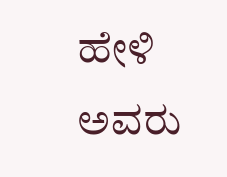ಹೇಳಿ ಅವರು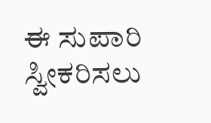ಈ ಸುಪಾರಿ ಸ್ವೀಕರಿಸಲು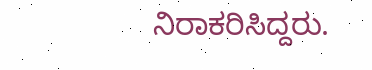ನಿರಾಕರಿಸಿದ್ದರು.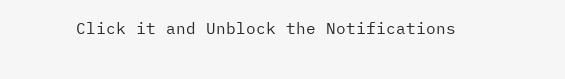Click it and Unblock the Notifications